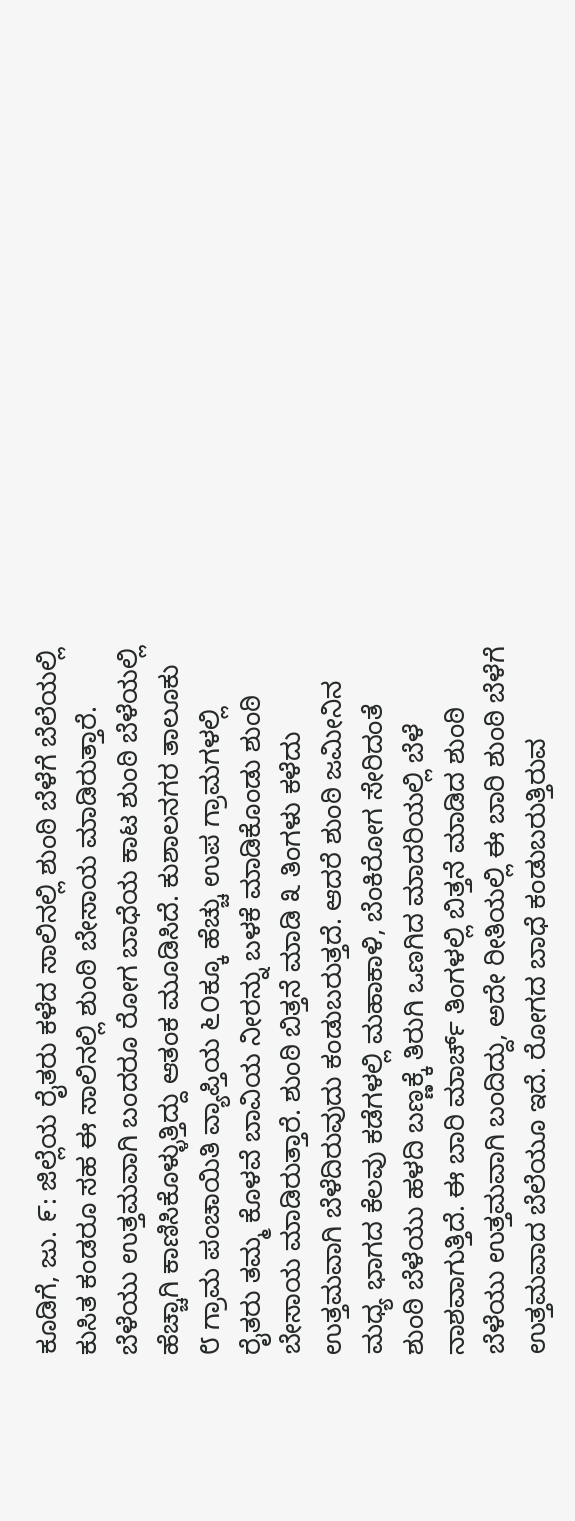ಕೂಡಿಗೆ, ಜು. ೯: ಜಿಲ್ಲೆಯ ರೈತರು ಕಳೆದ ಸಾಲಿನಲ್ಲಿ ಶುಂಠಿ ಬೆಳೆಗೆ ಬೆಲೆಯಲ್ಲಿ ಕುಸಿತ ಕಂಡರೂ ಸಹ ಈ ಸಾಲಿನಲ್ಲಿ ಶುಂಠಿ ಬೇಸಾಯ ಮಾಡಿರುತ್ತಾರೆ. ಬೆಳೆಯು ಉತ್ತಮವಾಗಿ ಬಂದರೂ ರೋಗ ಬಾಧೆಯ ಕಾಟ ಶುಂಠಿ ಬೆಳೆಯಲ್ಲಿ ಹೆಚ್ಚಾಗಿ ಕಾಣಿಸಿಕೊಳ್ಳುತ್ತಿದ್ದು ಆತಂಕ ಮೂಡಿಸಿದೆ. ಕುಶಾಲನಗರ ತಾಲೂಕು ೮ ಗ್ರಾಮ ಪಂಚಾಯಿತಿ ವ್ಯಾಪ್ತಿಯ ೬೦ಕ್ಕೂ ಹೆಚ್ಚು ಉಪ ಗ್ರಾಮಗಳಲ್ಲಿ ರೈತರು ತಮ್ಮ ಕೊಳವೆ ಬಾವಿಯ ನೀರನ್ನು ಬಳಕೆ ಮಾಡಿಕೊಂಡು ಶುಂಠಿ ಬೇಸಾಯ ಮಾಡಿರುತ್ತಾರೆ. ಶುಂಠಿ ಬಿತ್ತನೆ ಮಾಡಿ ೩ ತಿಂಗಳು ಕಳೆದು ಉತ್ತಮವಾಗಿ ಬೆಳೆದಿರುವುದು ಕಂಡುಬರುತ್ತದೆ. ಆದರೆ ಶುಂಠಿ ಜಮೀನಿನ ಮಧ್ಯ ಭಾಗದ ಕೆಲವು ಕಡೆಗಳಲ್ಲಿ ಮಹಾಕಾಳಿ, ಬೆಂಕಿರೋಗ ಸೇರಿದಂತೆ ಶುಂಠಿ ಬೆಳೆಯು ಹಳದಿ ಬಣ್ಣಕ್ಕೆ ತಿರುಗಿ ಒಣಗಿದ ಮಾದರಿಯಲ್ಲಿ ಬೆಳೆ ನಾಶವಾಗುತ್ತಿದೆ. ಈ ಬಾರಿ ಮಾರ್ಚ್ ತಿಂಗಳಲ್ಲಿ ಬಿತ್ತನೆ ಮಾಡಿದ ಶುಂಠಿ ಬೆಳೆಯು ಉತ್ತಮವಾಗಿ ಬಂದಿದ್ದು, ಅದೇ ರೀತಿಯಲ್ಲಿ ಈ ಬಾರಿ ಶುಂಠಿ ಬೆಳೆಗೆ ಉತ್ತಮವಾದ ಬೆಲೆಯೂ ಇದೆ. ರೋಗದ ಬಾಧೆ ಕಂಡುಬರುತ್ತಿರುವ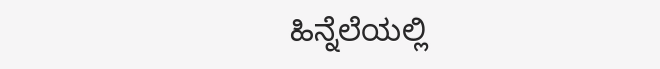ಹಿನ್ನೆಲೆಯಲ್ಲಿ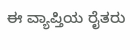ಈ ವ್ಯಾಪ್ತಿಯ ರೈತರು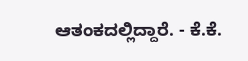ಆತಂಕದಲ್ಲಿದ್ದಾರೆ. - ಕೆ.ಕೆ.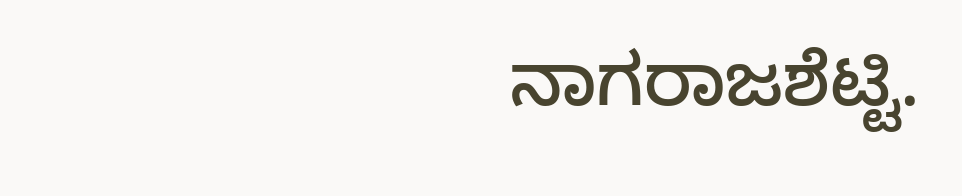ನಾಗರಾಜಶೆಟ್ಟಿ.